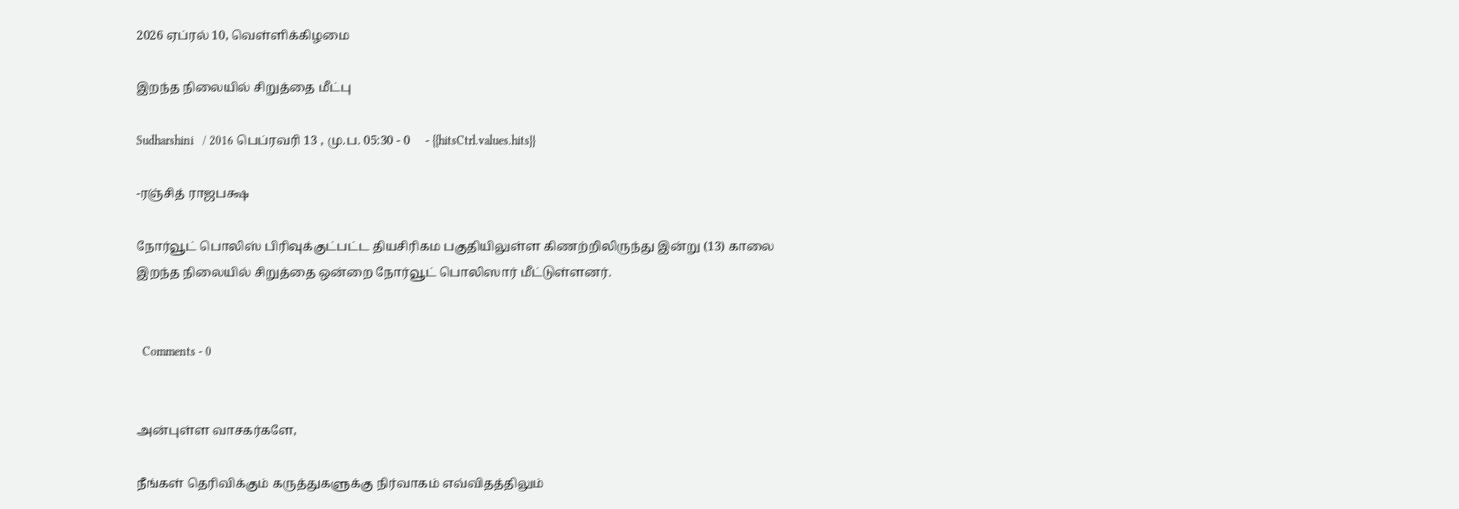2026 ஏப்ரல் 10, வெள்ளிக்கிழமை

இறந்த நிலையில் சிறுத்தை மீட்பு

Sudharshini   / 2016 பெப்ரவரி 13 , மு.ப. 05:30 - 0     - {{hitsCtrl.values.hits}}

-ரஞ்சித் ராஜபக்ஷ

நோர்வூட் பொலிஸ் பிரிவுக்குட்பட்ட தியசிரிகம பகுதியிலுள்ள கிணற்றிலிருந்து இன்று (13) காலை இறந்த நிலையில் சிறுத்தை ஒன்றை நோர்வூட் பொலிஸார் மீட்டுள்ளனர்.


  Comments - 0


அன்புள்ள வாசகர்களே,

நீங்கள் தெரிவிக்கும் கருத்துகளுக்கு நிர்வாகம் எவ்விதத்திலும்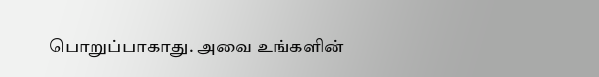பொறுப்பாகாது. அவை உங்களின்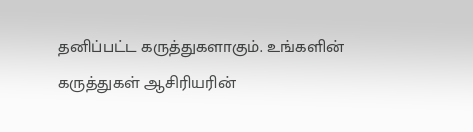தனிப்பட்ட கருத்துகளாகும். உங்களின் கருத்துகள் ஆசிரியரின்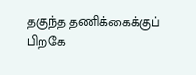தகுந்த தணிக்கைக்குப் பிறகே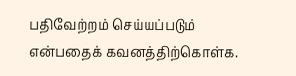பதிவேற்றம் செய்யப்படும் என்பதைக் கவனத்திற்கொள்க.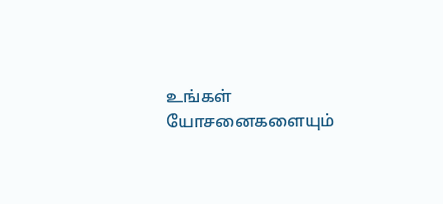உங்கள் யோசனைகளையும்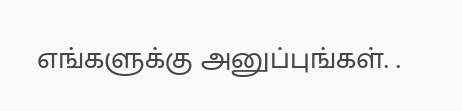எங்களுக்கு அனுப்புங்கள். .